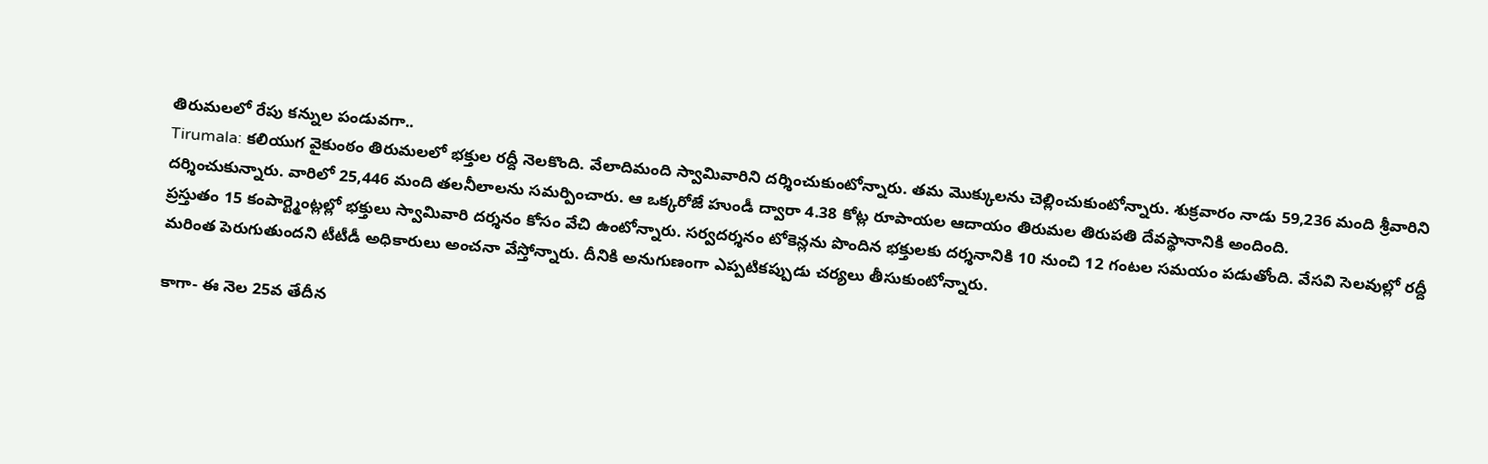తిరుమలలో రేపు కన్నుల పండువగా..
Tirumala: కలియుగ వైకుంఠం తిరుమలలో భక్తుల రద్దీ నెలకొంది. వేలాదిమంది స్వామివారిని దర్శించుకుంటోన్నారు. తమ మొక్కులను చెల్లించుకుంటోన్నారు. శుక్రవారం నాడు 59,236 మంది శ్రీవారిని దర్శించుకున్నారు. వారిలో 25,446 మంది తలనీలాలను సమర్పించారు. ఆ ఒక్కరోజే హుండీ ద్వారా 4.38 కోట్ల రూపాయల ఆదాయం తిరుమల తిరుపతి దేవస్థానానికి అందింది.
ప్రస్తుతం 15 కంపార్ట్మెంట్లల్లో భక్తులు స్వామివారి దర్శనం కోసం వేచి ఉంటోన్నారు. సర్వదర్శనం టోకెన్లను పొందిన భక్తులకు దర్శనానికి 10 నుంచి 12 గంటల సమయం పడుతోంది. వేసవి సెలవుల్లో రద్దీ మరింత పెరుగుతుందని టీటీడీ అధికారులు అంచనా వేస్తోన్నారు. దీనికి అనుగుణంగా ఎప్పటికప్పుడు చర్యలు తీసుకుంటోన్నారు.

కాగా- ఈ నెల 25వ తేదీన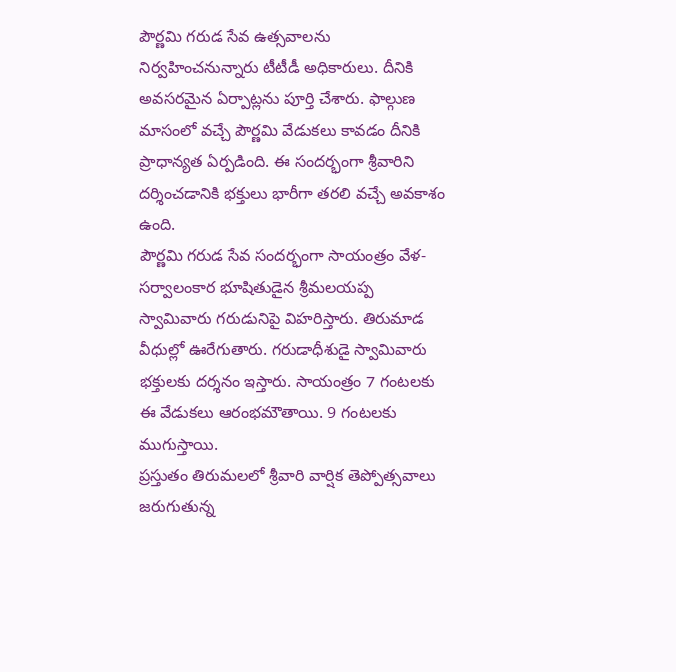పౌర్ణమి గరుడ సేవ ఉత్సవాలను నిర్వహించనున్నారు టీటీడీ అధికారులు. దీనికి అవసరమైన ఏర్పాట్లను పూర్తి చేశారు. ఫాల్గుణ మాసంలో వచ్చే పౌర్ణమి వేడుకలు కావడం దీనికి ప్రాధాన్యత ఏర్పడింది. ఈ సందర్భంగా శ్రీవారిని దర్శించడానికి భక్తులు భారీగా తరలి వచ్చే అవకాశం ఉంది.
పౌర్ణమి గరుడ సేవ సందర్భంగా సాయంత్రం వేళ- సర్వాలంకార భూషితుడైన శ్రీమలయప్ప స్వామివారు గరుడునిపై విహరిస్తారు. తిరుమాడ వీధుల్లో ఊరేగుతారు. గరుడాధీశుడై స్వామివారు భక్తులకు దర్శనం ఇస్తారు. సాయంత్రం 7 గంటలకు ఈ వేడుకలు ఆరంభమౌతాయి. 9 గంటలకు ముగుస్తాయి.
ప్రస్తుతం తిరుమలలో శ్రీవారి వార్షిక తెప్పోత్సవాలు జరుగుతున్న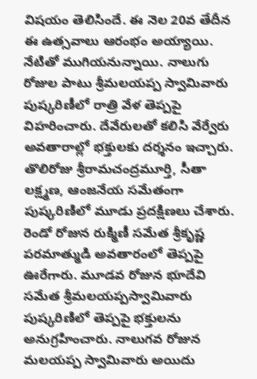విషయం తెలిసిందే. ఈ నెల 20వ తేదీన ఈ ఉత్సవాలు ఆరంభం అయ్యాయి. నేటితో ముగియనున్నాయి. నాలుగు రోజుల పాటు శ్రీమలయప్ప స్వామివారు పుష్కరిణీలో రాత్రి వేళ తెప్పపై విహరించారు. దేవేరులతో కలిసి వేర్వేరు అవతారాల్లో భక్తులకు దర్శనం ఇచ్చారు.
తొలిరోజు శ్రీరామచంద్రమూర్తి, సీతా లక్ష్మణ, ఆంజనేయ సమేతంగా పుష్కరిణిలో మూడు ప్రదక్షిణలు చేశారు. రెండో రోజున రుక్మిణీ సమేత శ్రీకృష్ణ పరమాత్ముడి అవతారంలో తెప్పపై ఊరేగారు. మూడవ రోజున భూదేవి సమేత శ్రీమలయప్పస్వామివారు పుష్కరిణిలో తెప్పపై భక్తులను అనుగ్రహించారు. నాలుగవ రోజున మలయప్ప స్వామివారు అయిదు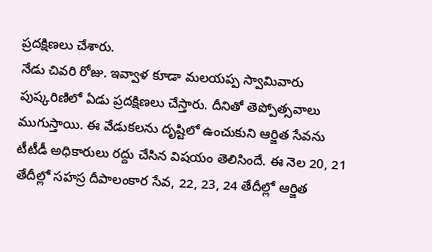ప్రదక్షిణలు చేశారు.
నేడు చివరి రోజు. ఇవ్వాళ కూడా మలయప్ప స్వామివారు పుష్కరిణిలో ఏడు ప్రదక్షిణలు చేస్తారు. దీనితో తెప్పోత్సవాలు ముగుస్తాయి. ఈ వేడుకలను దృష్టిలో ఉంచుకుని ఆర్జిత సేవను టీటీడీ అధికారులు రద్దు చేసిన విషయం తెలిసిందే. ఈ నెల 20, 21 తేదీల్లో సహస్ర దీపాలంకార సేవ, 22, 23, 24 తేదీల్లో ఆర్జిత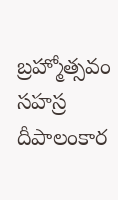బ్రహ్మోత్సవం సహస్ర దీపాలంకార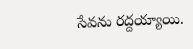సేవను రద్దయ్యాయి.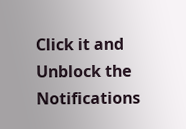Click it and Unblock the Notifications